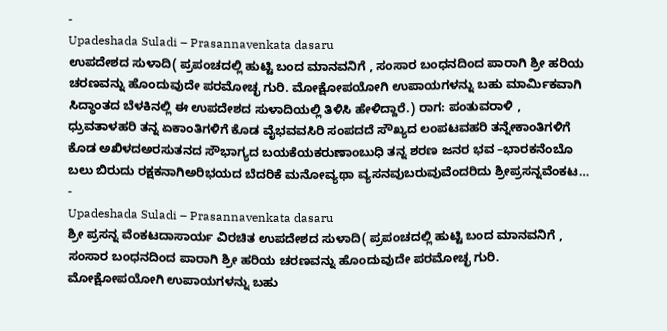-
Upadeshada Suladi – Prasannavenkata dasaru
ಉಪದೇಶದ ಸುಳಾದಿ( ಪ್ರಪಂಚದಲ್ಲಿ ಹುಟ್ಟಿ ಬಂದ ಮಾನವನಿಗೆ , ಸಂಸಾರ ಬಂಧನದಿಂದ ಪಾರಾಗಿ ಶ್ರೀ ಹರಿಯ ಚರಣವನ್ನು ಹೊಂದುವುದೇ ಪರಮೋಚ್ಛ ಗುರಿ. ಮೋಕ್ಷೋಪಯೋಗಿ ಉಪಾಯಗಳನ್ನು ಬಹು ಮಾರ್ಮಿಕವಾಗಿ ಸಿದ್ಧಾಂತದ ಬೆಳಕಿನಲ್ಲಿ ಈ ಉಪದೇಶದ ಸುಳಾದಿಯಲ್ಲಿ ತಿಳಿಸಿ ಹೇಳಿದ್ದಾರೆ.) ರಾಗ: ಪಂತುವರಾಳಿ , ಧ್ರುವತಾಳಹರಿ ತನ್ನ ಏಕಾಂತಿಗಳಿಗೆ ಕೊಡ ವೈಭವವಸಿರಿ ಸಂಪದದೆ ಸೌಖ್ಯದ ಲಂಪಟವಹರಿ ತನ್ನೇಕಾಂತಿಗಳಿಗೆ ಕೊಡ ಅಖಿಳದಅರಸುತನದ ಸೌಭಾಗ್ಯದ ಬಯಕೆಯಕರುಣಾಂಬುಧಿ ತನ್ನ ಶರಣ ಜನರ ಭವ –ಭಾರಕನೆಂಬೊ ಬಲು ಬಿರುದು ರಕ್ಷಕನಾಗಿಅರಿಭಯದ ಬೆದರಿಕೆ ಮನೋವ್ಯಥಾ ವ್ಯಸನವುಬರುವುವೆಂದರಿದು ಶ್ರೀಪ್ರಸನ್ನವೆಂಕಟ…
-
Upadeshada Suladi – Prasannavenkata dasaru
ಶ್ರೀ ಪ್ರಸನ್ನ ವೆಂಕಟದಾಸಾರ್ಯ ವಿರಚಿತ ಉಪದೇಶದ ಸುಳಾದಿ( ಪ್ರಪಂಚದಲ್ಲಿ ಹುಟ್ಟಿ ಬಂದ ಮಾನವನಿಗೆ , ಸಂಸಾರ ಬಂಧನದಿಂದ ಪಾರಾಗಿ ಶ್ರೀ ಹರಿಯ ಚರಣವನ್ನು ಹೊಂದುವುದೇ ಪರಮೋಚ್ಛ ಗುರಿ. ಮೋಕ್ಷೋಪಯೋಗಿ ಉಪಾಯಗಳನ್ನು ಬಹು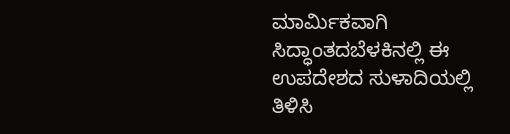ಮಾರ್ಮಿಕವಾಗಿ ಸಿದ್ಧಾಂತದಬೆಳಕಿನಲ್ಲಿ ಈ ಉಪದೇಶದ ಸುಳಾದಿಯಲ್ಲಿ ತಿಳಿಸಿ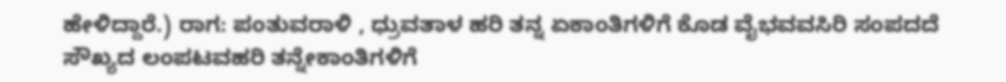ಹೇಳಿದ್ದಾರೆ.) ರಾಗ: ಪಂತುವರಾಳಿ , ಧ್ರುವತಾಳ ಹರಿ ತನ್ನ ಏಕಾಂತಿಗಳಿಗೆ ಕೊಡ ವೈಭವವಸಿರಿ ಸಂಪದದೆ ಸೌಖ್ಯದ ಲಂಪಟವಹರಿ ತನ್ನೇಕಾಂತಿಗಳಿಗೆ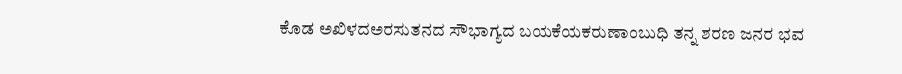ಕೊಡ ಅಖಿಳದಅರಸುತನದ ಸೌಭಾಗ್ಯದ ಬಯಕೆಯಕರುಣಾಂಬುಧಿ ತನ್ನ ಶರಣ ಜನರ ಭವ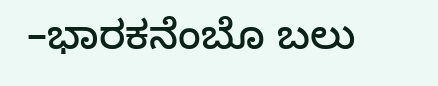–ಭಾರಕನೆಂಬೊ ಬಲು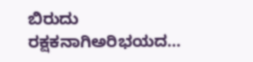ಬಿರುದು ರಕ್ಷಕನಾಗಿಅರಿಭಯದ…